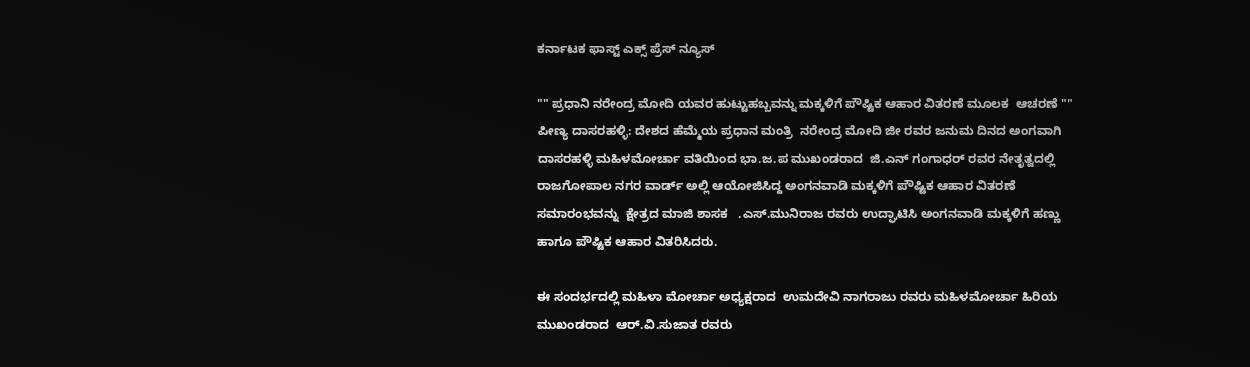ಕರ್ನಾಟಕ ಫಾಸ್ಟ್ ಎಕ್ಸ್ ಪ್ರೆಸ್ ನ್ಯೂಸ್

"" ಪ್ರಧಾನಿ ನರೇಂದ್ರ ಮೋದಿ ಯವರ ಹುಟ್ಟುಹಬ್ಬವನ್ನು ಮಕ್ಕಳಿಗೆ ಪೌಷ್ಟಿಕ ಆಹಾರ ವಿತರಣೆ ಮೂಲಕ  ಆಚರಣೆ ""
ಪೀಣ್ಯ ದಾಸರಹಳ್ಳಿ: ದೇಶದ ಹೆಮ್ಮೆಯ ಪ್ರಧಾನ ಮಂತ್ರಿ  ನರೇಂದ್ರ ಮೋದಿ ಜೀ ರವರ ಜನುಮ ದಿನದ ಅಂಗವಾಗಿ ದಾಸರಹಳ್ಳಿ ಮಹಿಳಮೋರ್ಚಾ ವತಿಯಿಂದ ಭಾ.ಜ.ಪ ಮುಖಂಡರಾದ  ಜಿ.ಎನ್ ಗಂಗಾಧರ್ ರವರ ನೇತೃತ್ವದಲ್ಲಿ ರಾಜಗೋಪಾಲ ನಗರ ವಾರ್ಡ್ ಅಲ್ಲಿ ಆಯೋಜಿಸಿದ್ದ ಅಂಗನವಾಡಿ ಮಕ್ಕಳಿಗೆ ಪೌಷ್ಟಿಕ ಆಹಾರ ವಿತರಣೆ ಸಮಾರಂಭವನ್ನು  ಕ್ಷೇತ್ರದ ಮಾಜಿ ಶಾಸಕ   .ಎಸ್.ಮುನಿರಾಜ ರವರು ಉದ್ಘಾಟಿಸಿ ಅಂಗನವಾಡಿ ಮಕ್ಕಳಿಗೆ ಹಣ್ಣು ಹಾಗೂ ಪೌಷ್ಟಿಕ ಆಹಾರ ವಿತರಿಸಿದರು.

ಈ ಸಂದರ್ಭದಲ್ಲಿ ಮಹಿಳಾ ಮೋರ್ಚಾ ಅಧ್ಯಕ್ಷರಾದ  ಉಮದೇವಿ ನಾಗರಾಜು ರವರು ಮಹಿಳಮೋರ್ಚಾ ಹಿರಿಯ ಮುಖಂಡರಾದ  ಆರ್.ವಿ.ಸುಜಾತ ರವರು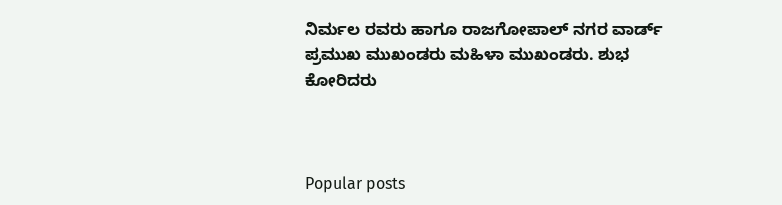ನಿರ್ಮಲ ರವರು ಹಾಗೂ ರಾಜಗೋಪಾಲ್ ನಗರ ವಾರ್ಡ್ ಪ್ರಮುಖ ಮುಖಂಡರು ಮಹಿಳಾ ಮುಖಂಡರು. ಶುಭ ಕೋರಿದರು



Popular posts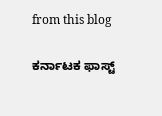from this blog

ಕರ್ನಾಟಕ ಫಾಸ್ಟ್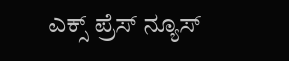ಎಕ್ಸ್ ಪ್ರೆಸ್ ನ್ಯೂಸ್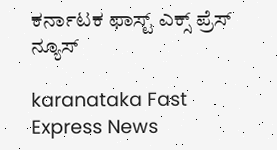ಕರ್ನಾಟಕ ಫಾಸ್ಟ್ ಎಕ್ಸ್ ಪ್ರೆಸ್ ನ್ಯೂಸ್

karanataka Fast Express News